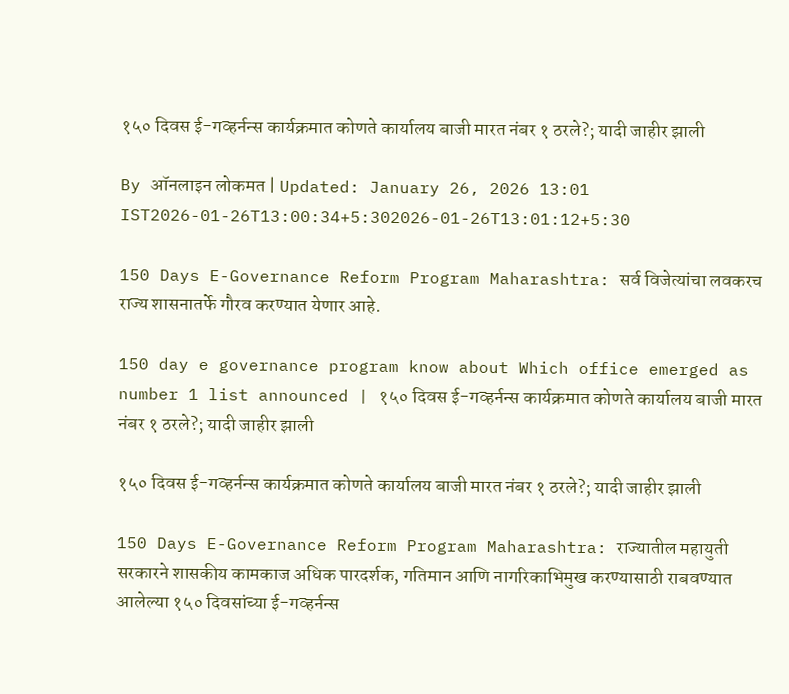१५० दिवस ई-गव्हर्नन्स कार्यक्रमात कोणते कार्यालय बाजी मारत नंबर १ ठरले?; यादी जाहीर झाली

By ऑनलाइन लोकमत | Updated: January 26, 2026 13:01 IST2026-01-26T13:00:34+5:302026-01-26T13:01:12+5:30

150 Days E-Governance Reform Program Maharashtra: सर्व विजेत्यांचा लवकरच राज्य शासनातर्फे गौरव करण्यात येणार आहे.

150 day e governance program know about Which office emerged as number 1 list announced | १५० दिवस ई-गव्हर्नन्स कार्यक्रमात कोणते कार्यालय बाजी मारत नंबर १ ठरले?; यादी जाहीर झाली

१५० दिवस ई-गव्हर्नन्स कार्यक्रमात कोणते कार्यालय बाजी मारत नंबर १ ठरले?; यादी जाहीर झाली

150 Days E-Governance Reform Program Maharashtra: राज्यातील महायुती सरकारने शासकीय कामकाज अधिक पारदर्शक, गतिमान आणि नागरिकाभिमुख करण्यासाठी राबवण्यात आलेल्या १५० दिवसांच्या ई-गव्हर्नन्स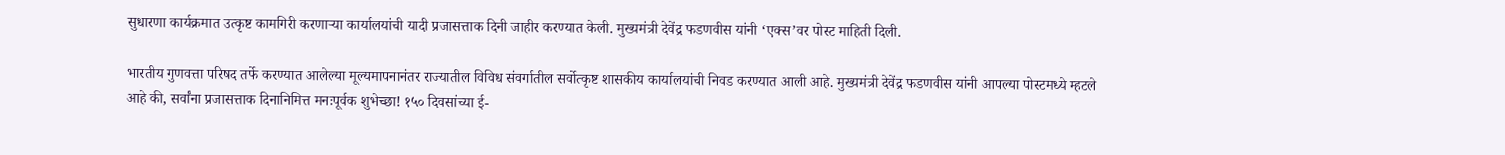सुधारणा कार्यक्रमात उत्कृष्ट कामगिरी करणाऱ्या कार्यालयांची यादी प्रजासत्ताक दिनी जाहीर करण्यात केली. मुख्यमंत्री देवेंद्र फडणवीस यांनी ‘एक्स’वर पोस्ट माहिती दिली.

भारतीय गुणवत्ता परिषद तर्फे करण्यात आलेल्या मूल्यमापनानंतर राज्यातील विविध संवर्गातील सर्वोत्कृष्ट शासकीय कार्यालयांची निवड करण्यात आली आहे. मुख्यमंत्री देवेंद्र फडणवीस यांनी आपल्या पोस्टमध्ये म्हटले आहे की, सर्वांना प्रजासत्ताक दिनानिमित्त मनःपूर्वक शुभेच्छा! १५० दिवसांच्या ई-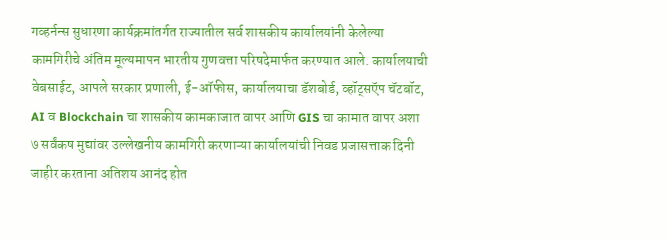गव्हर्नन्स सुधारणा कार्यक्रमांतर्गत राज्यातील सर्व शासकीय कार्यालयांनी केलेल्या कामगिरीचे अंतिम मूल्यमापन भारतीय गुणवत्ता परिषदेमार्फत करण्यात आले. कार्यालयाची वेबसाईट, आपले सरकार प्रणाली, ई-ऑफीस, कार्यालयाचा डॅशबोर्ड, व्हॉट्सऍप चॅटबॉट, AI व Blockchain चा शासकीय कामकाजात वापर आणि GIS चा कामात वापर अशा ७ सर्वंकष मुद्यांवर उल्लेखनीय कामगिरी करणाऱ्या कार्यालयांची निवड प्रजासत्ताक दिनी जाहीर करताना अतिशय आनंद होत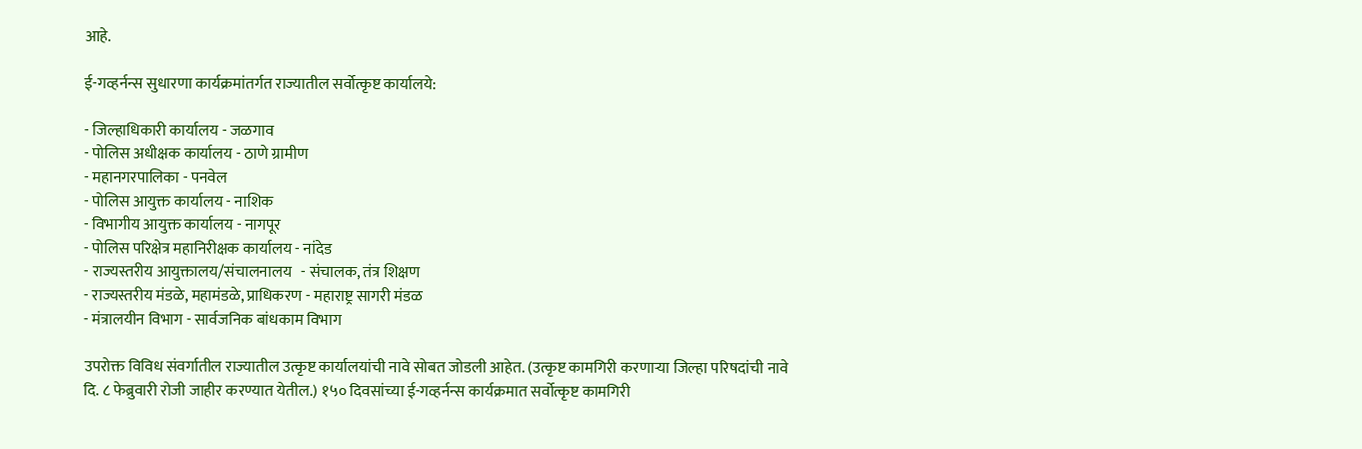आहे.

ई-गव्हर्नन्स सुधारणा कार्यक्रमांतर्गत राज्यातील सर्वोत्कृष्ट कार्यालये:

- जिल्हाधिकारी कार्यालय - जळगाव
- पोलिस अधीक्षक कार्यालय - ठाणे ग्रामीण
- महानगरपालिका - पनवेल
- पोलिस आयुक्त कार्यालय - नाशिक
- विभागीय आयुक्त कार्यालय - नागपूर
- पोलिस परिक्षेत्र महानिरीक्षक कार्यालय - नांदेड
- राज्यस्तरीय आयुक्तालय/संचालनालय   - संचालक, तंत्र शिक्षण
- राज्यस्तरीय मंडळे, महामंडळे, प्राधिकरण - महाराष्ट्र सागरी मंडळ
- मंत्रालयीन विभाग - सार्वजनिक बांधकाम विभाग

उपरोक्त विविध संवर्गातील राज्यातील उत्कृष्ट कार्यालयांची नावे सोबत जोडली आहेत. (उत्कृष्ट कामगिरी करणाऱ्या जिल्हा परिषदांची नावे दि. ८ फेब्रुवारी रोजी जाहीर करण्यात येतील.) १५० दिवसांच्या ई-गव्हर्नन्स कार्यक्रमात सर्वोत्कृष्ट कामगिरी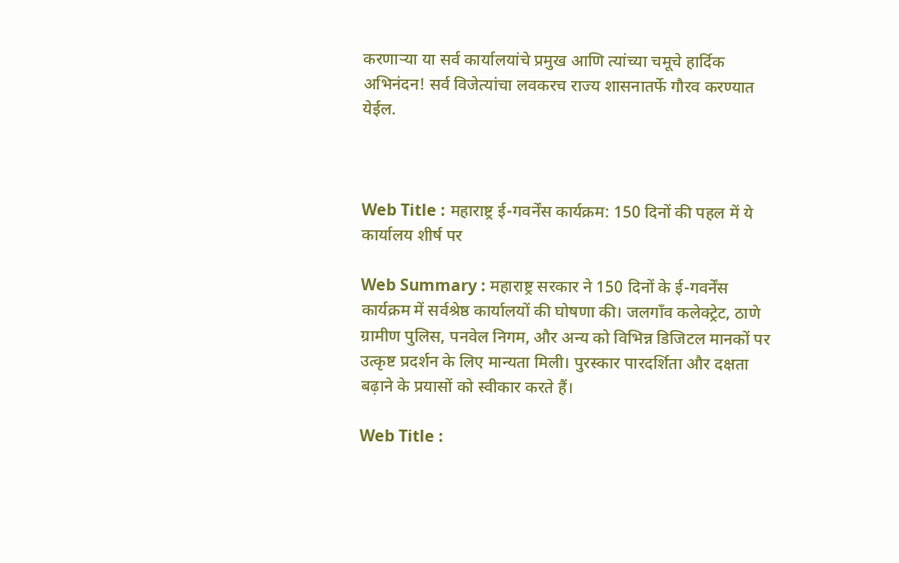करणाऱ्या या सर्व कार्यालयांचे प्रमुख आणि त्यांच्या चमूचे हार्दिक अभिनंदन! सर्व विजेत्यांचा लवकरच राज्य शासनातर्फे गौरव करण्यात येईल.



Web Title : महाराष्ट्र ई-गवर्नेंस कार्यक्रम: 150 दिनों की पहल में ये कार्यालय शीर्ष पर

Web Summary : महाराष्ट्र सरकार ने 150 दिनों के ई-गवर्नेंस कार्यक्रम में सर्वश्रेष्ठ कार्यालयों की घोषणा की। जलगाँव कलेक्ट्रेट, ठाणे ग्रामीण पुलिस, पनवेल निगम, और अन्य को विभिन्न डिजिटल मानकों पर उत्कृष्ट प्रदर्शन के लिए मान्यता मिली। पुरस्कार पारदर्शिता और दक्षता बढ़ाने के प्रयासों को स्वीकार करते हैं।

Web Title :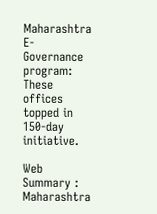Maharashtra E-Governance program: These offices topped in 150-day initiative.

Web Summary : Maharashtra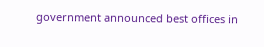government announced best offices in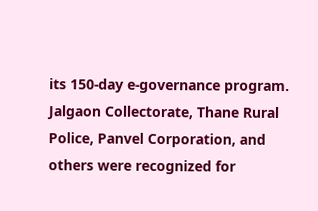its 150-day e-governance program. Jalgaon Collectorate, Thane Rural Police, Panvel Corporation, and others were recognized for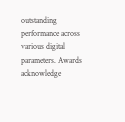outstanding performance across various digital parameters. Awards acknowledge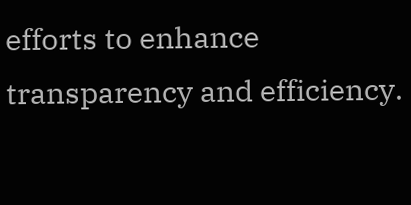efforts to enhance transparency and efficiency.